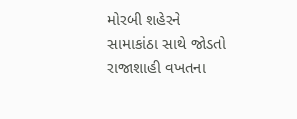મોરબી શહેરને સામાકાંઠા સાથે જોડતો રાજાશાહી વખતના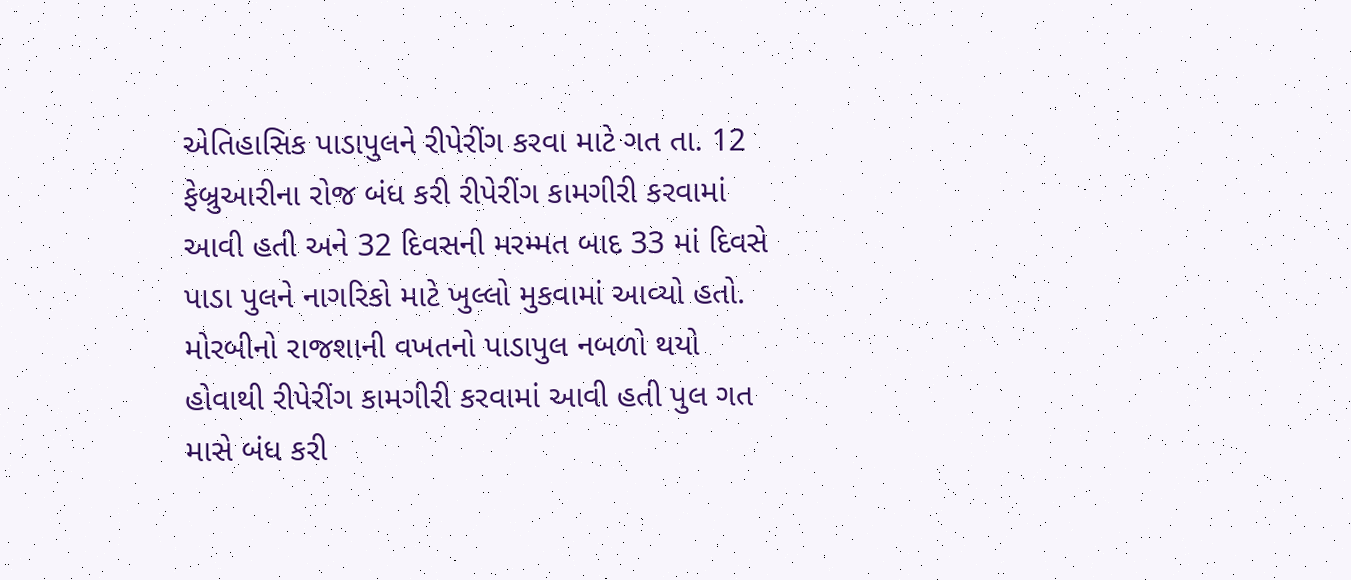એતિહાસિક પાડાપુલને રીપેરીંગ કરવા માટે ગત તા. 12 ફેબ્રુઆરીના રોજ બંધ કરી રીપેરીંગ કામગીરી કરવામાં આવી હતી અને 32 દિવસની મરમ્મત બાદ 33 માં દિવસે પાડા પુલને નાગરિકો માટે ખુલ્લો મુકવામાં આવ્યો હતો.
મોરબીનો રાજશાની વખતનો પાડાપુલ નબળો થયો હોવાથી રીપેરીંગ કામગીરી કરવામાં આવી હતી પુલ ગત માસે બંધ કરી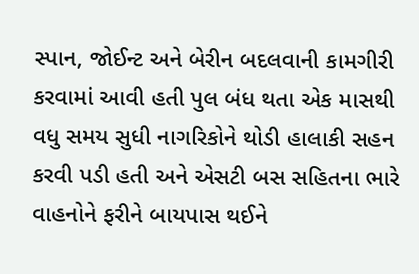સ્પાન, જોઈન્ટ અને બેરીન બદલવાની કામગીરી કરવામાં આવી હતી પુલ બંધ થતા એક માસથી વધુ સમય સુધી નાગરિકોને થોડી હાલાકી સહન કરવી પડી હતી અને એસટી બસ સહિતના ભારે વાહનોને ફરીને બાયપાસ થઈને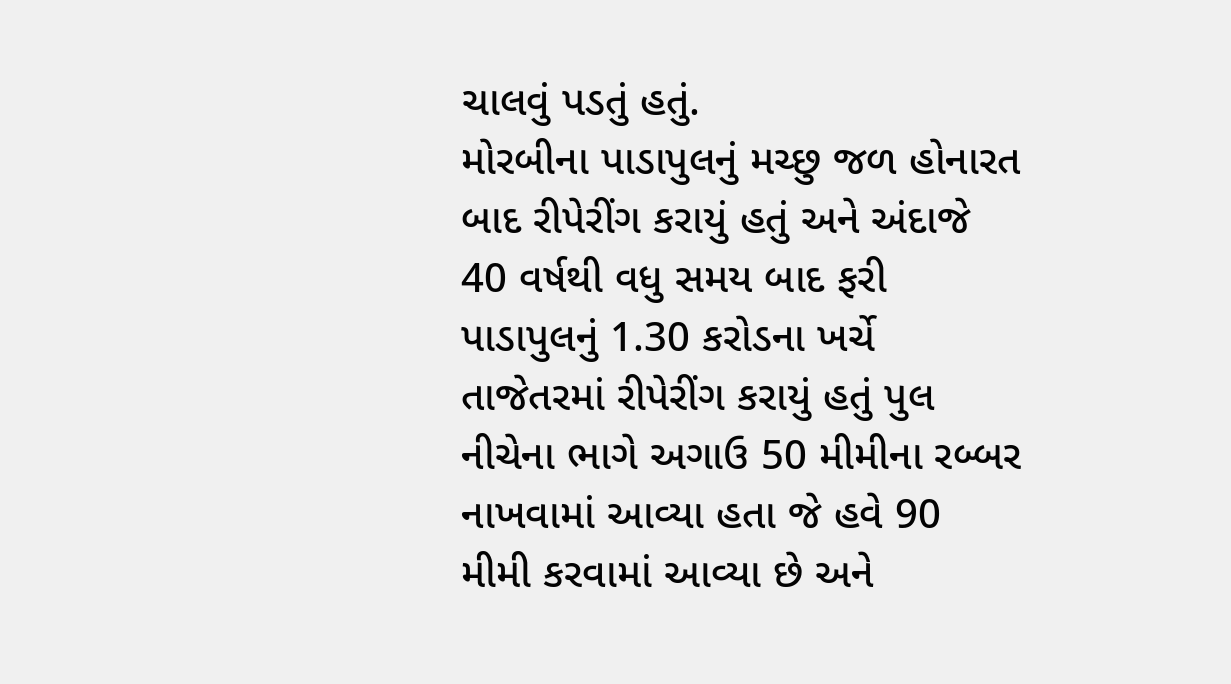ચાલવું પડતું હતું.
મોરબીના પાડાપુલનું મચ્છુ જળ હોનારત બાદ રીપેરીંગ કરાયું હતું અને અંદાજે 40 વર્ષથી વધુ સમય બાદ ફરી પાડાપુલનું 1.30 કરોડના ખર્ચે તાજેતરમાં રીપેરીંગ કરાયું હતું પુલ નીચેના ભાગે અગાઉ 50 મીમીના રબ્બર નાખવામાં આવ્યા હતા જે હવે 90 મીમી કરવામાં આવ્યા છે અને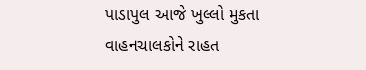પાડાપુલ આજે ખુલ્લો મુકતા વાહનચાલકોને રાહત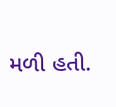મળી હતી.